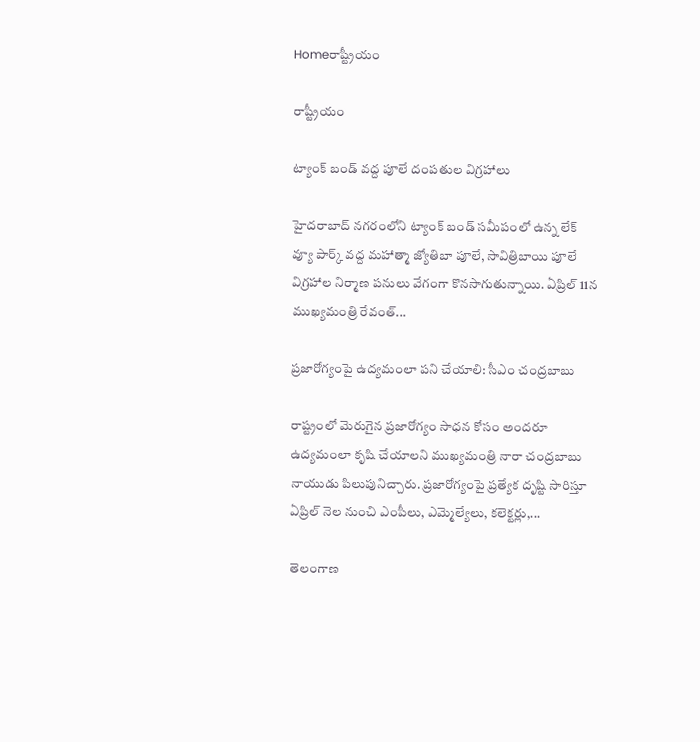Homeరాష్ట్రీయం

రాష్ట్రీయం

ట్యాంక్ బండ్ వద్ద పూలే దంపతుల విగ్రహాలు

హైదరాబాద్ నగరంలోని ట్యాంక్ బండ్ సమీపంలో ఉన్న లేక్ వ్యూ పార్క్ వద్ద మహాత్మా జ్యోతిబా పూలే, సావిత్రిబాయి పూలే విగ్రహాల నిర్మాణ పనులు వేగంగా కొనసాగుతున్నాయి. ఏప్రిల్ 11న ముఖ్యమంత్రి రేవంత్...

ప్రజారోగ్యంపై ఉద్యమంలా పని చేయాలి: సీఎం చంద్రబాబు

రాష్ట్రంలో మెరుగైన ప్రజారోగ్యం సాధన కోసం అందరూ ఉద్యమంలా కృషి చేయాలని ముఖ్యమంత్రి నారా చంద్రబాబు నాయుడు పిలుపునిచ్చారు. ప్రజారోగ్యంపై ప్రత్యేక దృష్టి సారిస్తూ ఏప్రిల్ నెల నుంచి ఎంపీలు, ఎమ్మెల్యేలు, కలెక్టర్లు,...

తెలంగాణ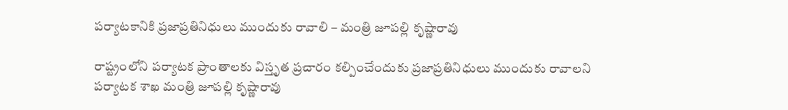పర్యాటకానికి ప్రజాప్రతినిధులు ముందుకు రావాలి – మంత్రి జూపల్లి కృష్ణారావు

రాష్ట్రంలోని పర్యాటక ప్రాంతాలకు విస్తృత ప్రచారం కల్పించేందుకు ప్రజాప్రతినిధులు ముందుకు రావాలని పర్యాటక శాఖ మంత్రి జూపల్లి కృష్ణారావు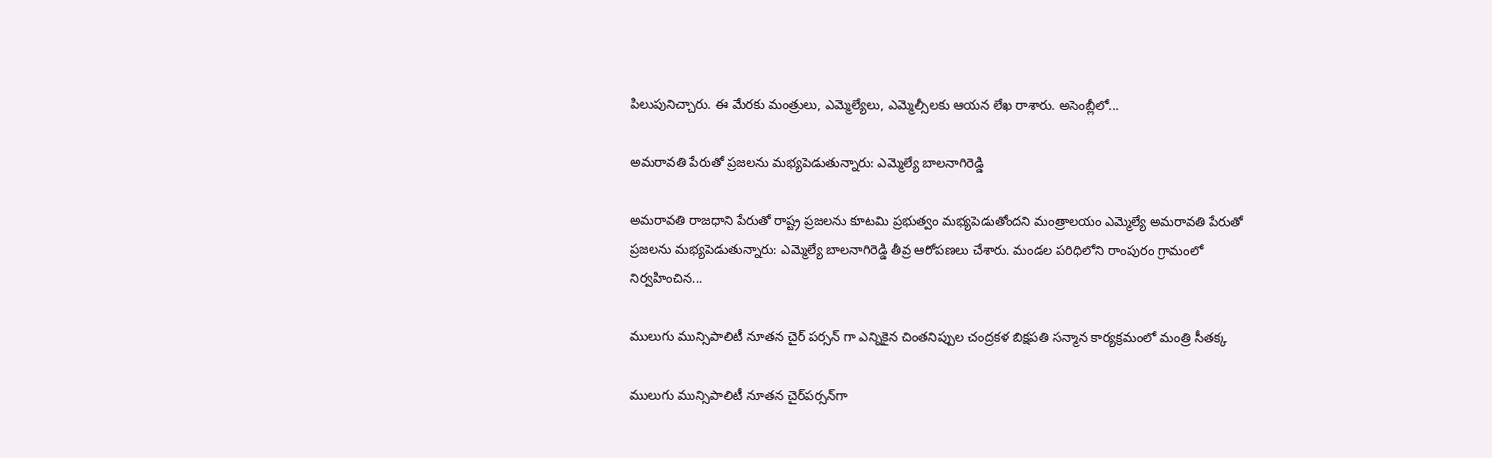పిలుపునిచ్చారు. ఈ మేరకు మంత్రులు, ఎమ్మెల్యేలు, ఎమ్మెల్సీలకు ఆయన లేఖ రాశారు. అసెంబ్లీలో...

అమరావతి పేరుతో ప్రజలను మభ్యపెడుతున్నారు: ఎమ్మెల్యే బాలనాగిరెడ్డి

అమరావతి రాజధాని పేరుతో రాష్ట్ర ప్రజలను కూటమి ప్రభుత్వం మభ్యపెడుతోందని మంత్రాలయం ఎమ్మెల్యే అమరావతి పేరుతో ప్రజలను మభ్యపెడుతున్నారు: ఎమ్మెల్యే బాలనాగిరెడ్డి తీవ్ర ఆరోపణలు చేశారు. మండల పరిధిలోని రాంపురం గ్రామంలో నిర్వహించిన...

ములుగు మున్సిపాలిటీ నూతన చైర్ పర్సన్ గా ఎన్నికైన చింతనిప్పుల చంద్రకళ బిక్షపతి సన్మాన కార్యక్రమంలో మంత్రి సీతక్క

ములుగు మున్సిపాలిటీ నూతన చైర్‌పర్సన్‌గా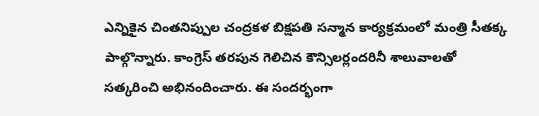ఎన్నికైన చింతనిప్పుల చంద్రకళ బిక్షపతి సన్మాన కార్యక్రమంలో మంత్రి సీతక్క పాల్గొన్నారు. కాంగ్రెస్ తరపున గెలిచిన కౌన్సిలర్లందరినీ శాలువాలతో సత్కరించి అభినందించారు. ఈ సందర్భంగా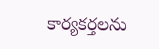కార్యకర్తలను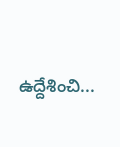ఉద్దేశించి...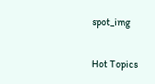spot_img

Hot Topics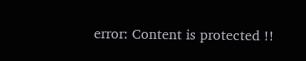error: Content is protected !!